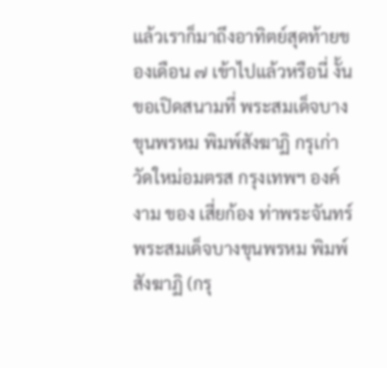แล้วเราก็มาถึงอาทิตย์สุดท้ายของเดือน ๗ เข้าไปแล้วหรือนี่ งั้นขอเปิดสนามที่ พระสมเด็จบางขุนพรหม พิมพ์สังฆาฏิ กรุเก่าวัดใหม่อมตรส กรุงเทพฯ องค์งาม ของ เสี่ยก้อง ท่าพระจันทร์ พระสมเด็จบางขุนพรหม พิมพ์สังฆาฏิ (กรุ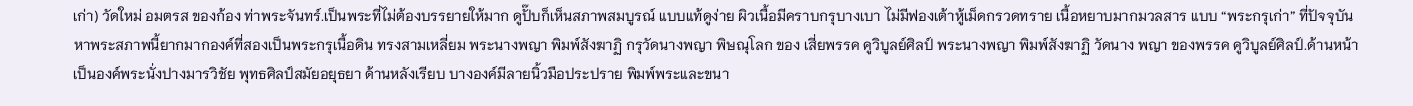เก่า) วัดใหม่ อมตรส ของก้อง ท่าพระจันทร์.เป็นพระที่ไม่ต้องบรรยายให้มาก ดูปั๊บก็เห็นสภาพสมบูรณ์ แบบแท้ดูง่าย ผิวเนื้อมีคราบกรุบางเบา ไม่มีฟองเต้าหู้เม็ดกรวดทราย เนื้อหยาบมากมวลสาร แบบ “พระกรุเก่า” ที่ปัจจุบันหาพระสภาพนี้ยากมากองค์ที่สองเป็นพระกรุเนื้อดิน ทรงสามเหลี่ยม พระนางพญา พิมพ์สังฆาฏิ กรุวัดนางพญา พิษณุโลก ของ เสี่ยพรรค คูวิบูลย์ศิลป์ พระนางพญา พิมพ์สังฆาฏิ วัดนาง พญา ของพรรค คูวิบูลย์ศิลป์.ด้านหน้าเป็นองค์พระนั่งปางมารวิชัย พุทธศิลป์สมัยอยุธยา ด้านหลังเรียบ บางองค์มีลายนิ้วมือประปราย พิมพ์พระและขนา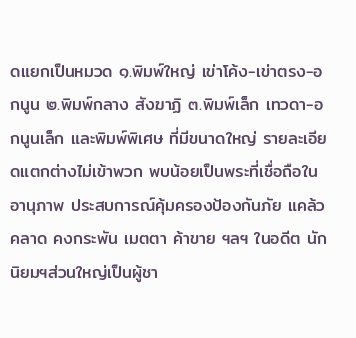ดแยกเป็นหมวด ๑.พิมพ์ใหญ่ เข่าโค้ง-เข่าตรง-อกนูน ๒.พิมพ์กลาง สังฆาฏิ ๓.พิมพ์เล็ก เทวดา-อกนูนเล็ก และพิมพ์พิเศษ ที่มีขนาดใหญ่ รายละเอียดแตกต่างไม่เข้าพวก พบน้อยเป็นพระที่เชื่อถือในอานุภาพ ประสบการณ์คุ้มครองป้องกันภัย แคล้วคลาด คงกระพัน เมตตา ค้าขาย ฯลฯ ในอดีต นักนิยมฯส่วนใหญ่เป็นผู้ชา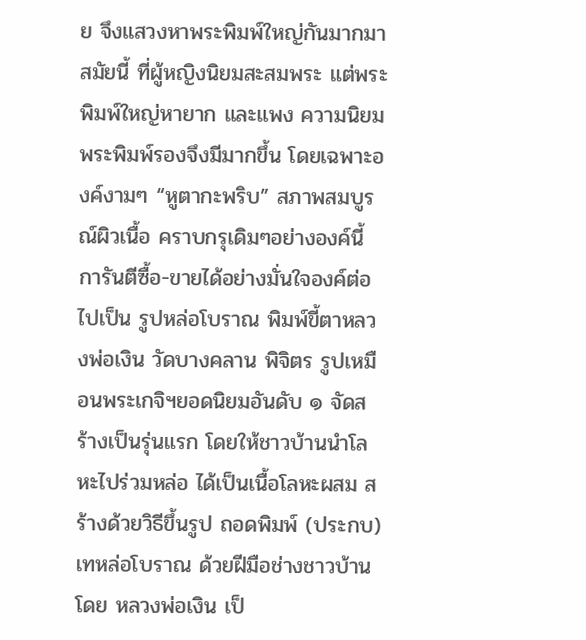ย จึงแสวงหาพระพิมพ์ใหญ่กันมากมาสมัยนี้ ที่ผู้หญิงนิยมสะสมพระ แต่พระพิมพ์ใหญ่หายาก และแพง ความนิยมพระพิมพ์รองจึงมีมากขึ้น โดยเฉพาะองค์งามๆ “หูตากะพริบ” สภาพสมบูรณ์ผิวเนื้อ คราบกรุเดิมๆอย่างองค์นี้ การันตีซื้อ-ขายได้อย่างมั่นใจองค์ต่อไปเป็น รูปหล่อโบราณ พิมพ์ขี้ตาหลวงพ่อเงิน วัดบางคลาน พิจิตร รูปเหมือนพระเกจิฯยอดนิยมอันดับ ๑ จัดสร้างเป็นรุ่นแรก โดยให้ชาวบ้านนำโลหะไปร่วมหล่อ ได้เป็นเนื้อโลหะผสม สร้างด้วยวิธีขึ้นรูป ถอดพิมพ์ (ประกบ) เทหล่อโบราณ ด้วยฝีมือช่างชาวบ้าน โดย หลวงพ่อเงิน เป็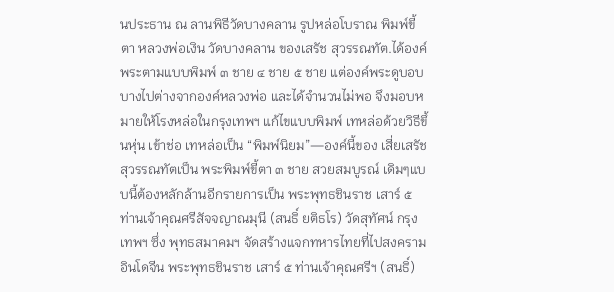นประธาน ณ ลานพิธีวัดบางคลาน รูปหล่อโบราณ พิมพ์ขี้ตา หลวงพ่อเงิน วัดบางคลาน ของเสรัช สุวรรณทัต.ได้องค์พระตามแบบพิมพ์ ๓ ชาย ๔ ชาย ๕ ชาย แต่องค์พระดูบอบบางไปต่างจากองค์หลวงพ่อ และได้จำนวนไม่พอ จึงมอบหมายให้โรงหล่อในกรุงเทพฯ แก้ไขแบบพิมพ์ เทหล่อด้วยวิธีขึ้นหุ่น เข้าช่อ เทหล่อเป็น “พิมพ์นิยม”—องค์นี้ของ เสี่ยเสรัช สุวรรณทัตเป็น พระพิมพ์ขี้ตา ๓ ชาย สวยสมบูรณ์ เดิมๆแบบนี้ต้องหลักล้านอีกรายการเป็น พระพุทธชินราช เสาร์ ๕ ท่านเจ้าคุณศรีสัจจญาณมุนี (สนธิ์ ยติธโร) วัดสุทัศน์ กรุงเทพฯ ซึ่ง พุทธสมาคมฯ จัดสร้างแจกทหารไทยที่ไปสงครามอินโดจีน พระพุทธชินราช เสาร์ ๕ ท่านเจ้าคุณศรีฯ (สนธิ์)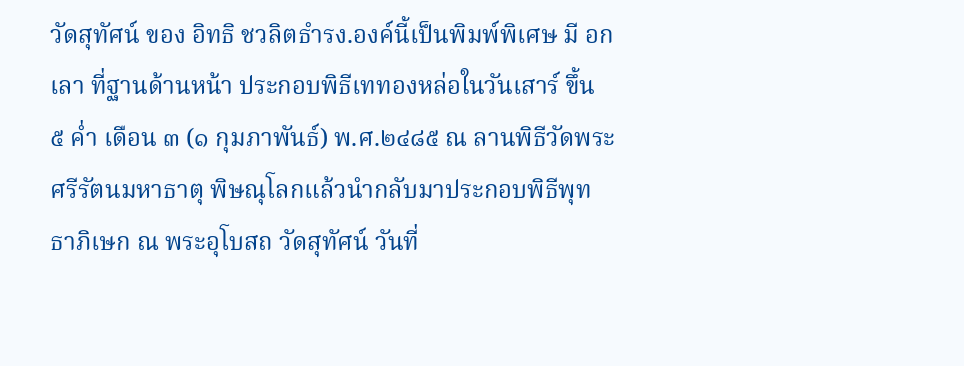วัดสุทัศน์ ของ อิทธิ ชวลิตธำรง.องค์นี้เป็นพิมพ์พิเศษ มี อกเลา ที่ฐานด้านหน้า ประกอบพิธีเททองหล่อในวันเสาร์ ขึ้น ๕ ค่ำ เดือน ๓ (๑ กุมภาพันธ์) พ.ศ.๒๔๘๕ ณ ลานพิธีวัดพระศรีรัตนมหาธาตุ พิษณุโลกแล้วนำกลับมาประกอบพิธีพุทธาภิเษก ณ พระอุโบสถ วัดสุทัศน์ วันที่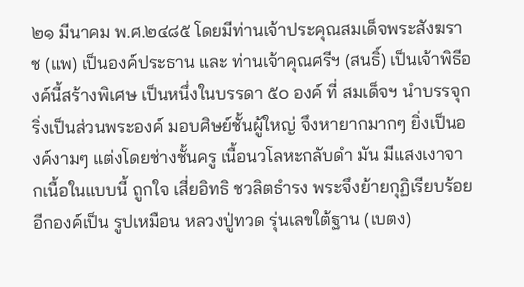๒๑ มีนาคม พ.ศ.๒๔๘๕ โดยมีท่านเจ้าประคุณสมเด็จพระสังฆราช (แพ) เป็นองค์ประธาน และ ท่านเจ้าคุณศรีฯ (สนธิ์) เป็นเจ้าพิธีองค์นี้สร้างพิเศษ เป็นหนึ่งในบรรดา ๕๐ องค์ ที่ สมเด็จฯ นำบรรจุกริ่งเป็นส่วนพระองค์ มอบศิษย์ชั้นผู้ใหญ่ จึงหายากมากๆ ยิ่งเป็นองค์งามๆ แต่งโดยช่างชั้นครู เนื้อนวโลหะกลับดำ มัน มีแสงเงาจากเนื้อในแบบนี้ ถูกใจ เสี่ยอิทธิ ชวลิตธำรง พระจึงย้ายกุฏิเรียบร้อยอีกองค์เป็น รูปเหมือน หลวงปู่ทวด รุ่นเลขใต้ฐาน (เบตง)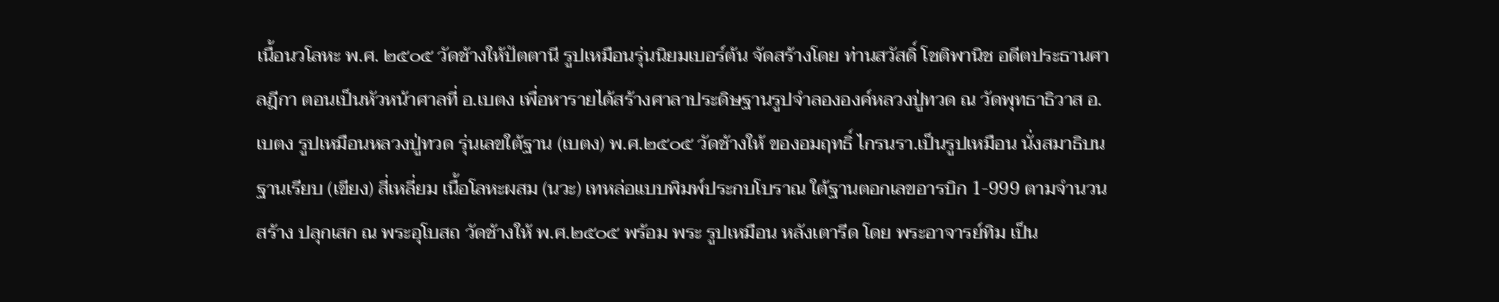เนื้อนวโลหะ พ.ศ. ๒๕๐๕ วัดช้างให้ปัตตานี รูปเหมือนรุ่นนิยมเบอร์ต้น จัดสร้างโดย ท่านสวัสดิ์ โชติพานิช อดีตประธานศาลฎีกา ตอนเป็นหัวหน้าศาลที่ อ.เบตง เพื่อหารายได้สร้างศาลาประดิษฐานรูปจำลององค์หลวงปู่ทวด ณ วัดพุทธาธิวาส อ.เบตง รูปเหมือนหลวงปู่ทวด รุ่นเลขใต้ฐาน (เบตง) พ.ศ.๒๕๐๕ วัดช้างให้ ของอมฤทธิ์ ไกรนรา.เป็นรูปเหมือน นั่งสมาธิบนฐานเรียบ (เขียง) สี่เหลี่ยม เนื้อโลหะผสม (นวะ) เทหล่อแบบพิมพ์ประกบโบราณ ใต้ฐานตอกเลขอารบิก 1-999 ตามจำนวนสร้าง ปลุกเสก ณ พระอุโบสถ วัดช้างให้ พ.ศ.๒๕๐๕ พร้อม พระ รูปเหมือน หลังเตารีด โดย พระอาจารย์ทิม เป็น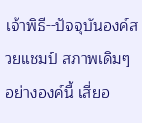เจ้าพิธี--ปัจจุบันองค์สวยแชมป์ สภาพเดิมๆ อย่างองค์นี้ เสี่ยอ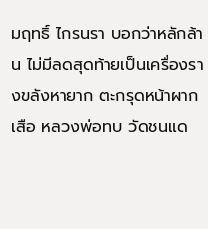มฤทธิ์ ไกรนรา บอกว่าหลักล้าน ไม่มีลดสุดท้ายเป็นเครื่องรางขลังหายาก ตะกรุดหน้าผากเสือ หลวงพ่อทบ วัดชนแด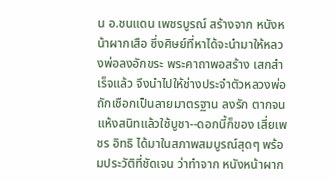น อ.ชนแดน เพชรบูรณ์ สร้างจาก หนังหน้าผากเสือ ซึ่งศิษย์ที่หาได้จะนำมาให้หลวงพ่อลงอักขระ พระคาถาพอสร้าง เสกสำเร็จแล้ว จึงนำไปให้ช่างประจำตัวหลวงพ่อ ถักเชือกเป็นลายมาตรฐาน ลงรัก ตากจนแห้งสนิทแล้วใช้บูชา--ดอกนี้ก็ของ เสี่ยเพชร อิทธิ ได้มาในสภาพสมบูรณ์สุดๆ พร้อมประวัติที่ชัดเจน ว่าทำจาก หนังหน้าผาก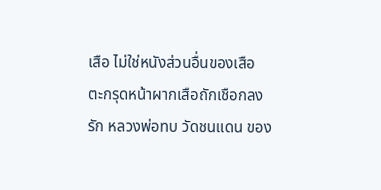เสือ ไม่ใช่หนังส่วนอื่นของเสือ ตะกรุดหน้าผากเสือถักเชือกลงรัก หลวงพ่อทบ วัดชนแดน ของ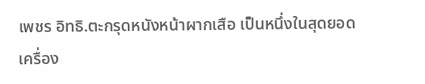เพชร อิทธิ.ตะกรุดหนังหน้าผากเสือ เป็นหนึ่งในสุดยอดเครื่อง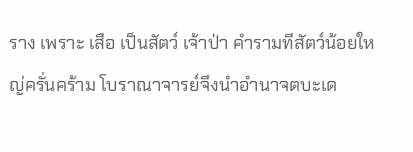ราง เพราะ เสือ เป็นสัตว์ เจ้าป่า คำรามทีสัตว์น้อยใหญ่ครั่นคร้าม โบราณาจารย์จึงนำอำนาจตบะเด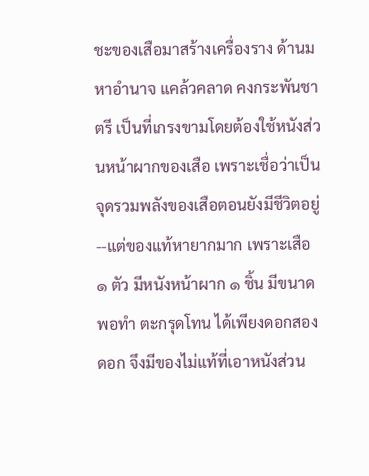ชะของเสือมาสร้างเครื่องราง ด้านมหาอำนาจ แคล้วคลาด คงกระพันชาตรี เป็นที่เกรงขามโดยต้องใช้หนังส่วนหน้าผากของเสือ เพราะเชื่อว่าเป็นจุดรวมพลังของเสือตอนยังมีชีวิตอยู่--แต่ของแท้หายากมาก เพราะเสือ ๑ ตัว มีหนังหน้าผาก ๑ ชิ้น มีขนาดพอทำ ตะกรุดโทน ได้เพียงดอกสองดอก จึงมีของไม่แท้ที่เอาหนังส่วน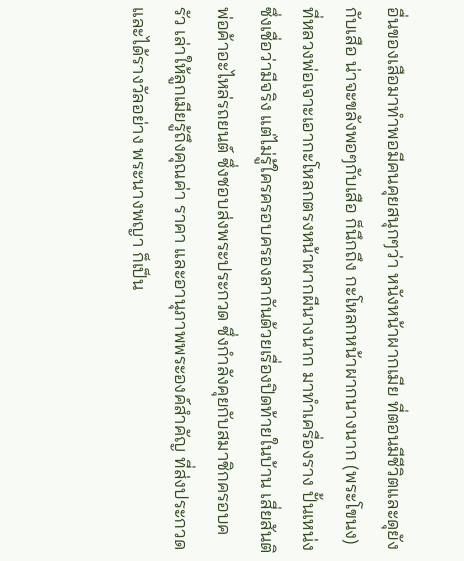อื่นของเสือมาทำพอมีคนคุยสนุกๆว่า หนังหน้าผากเมีย ที่ตอนมีชีวิตและดุยังกับเสือ น่าจะขลังพอๆกับเสือ ก็นึกถึง กะโหลกหน้าผากนางนาก (พระโขนง) ที่หลวงพ่อเจาะเอากะโหลกตรงหน้าผากผีนางนาก มาทำเครื่องราง ปั้นเหน่ง ซึ่งเชื่อว่ามีจริง แต่ไม่รู้ใครครอบครองลากันด้วยเรื่องปิดท้ายในบ้าน เสี่ยสันติ พ่อค้าอะไหล่รถยนต์ ซึ่งชอบส่งพระประกวด ซึ่งกำลังคุยกับสมาชิกครอบครัว เล่าให้ลูกเมียรู้ถึงคุณค่า ราคา และอานุภาพพระองค์สำคัญ ที่ส่งประกวดและได้รางวัลอย่าง พระนางพญา ก็เป็น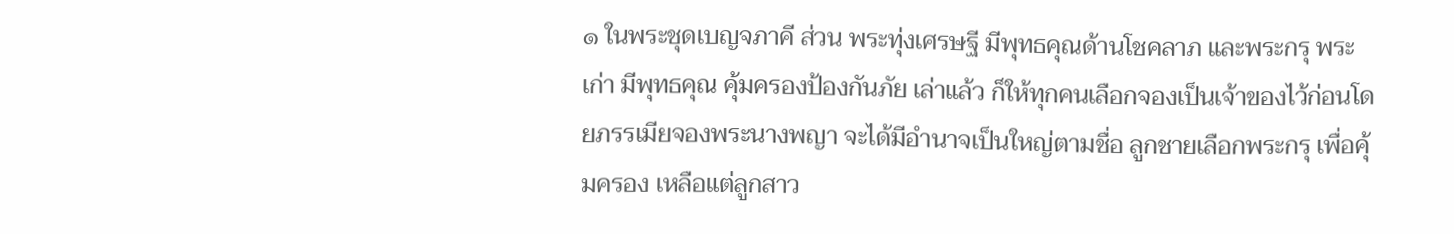๑ ในพระชุดเบญจภาคี ส่วน พระทุ่งเศรษฐี มีพุทธคุณด้านโชคลาภ และพระกรุ พระเก่า มีพุทธคุณ คุ้มครองป้องกันภัย เล่าแล้ว ก็ให้ทุกคนเลือกจองเป็นเจ้าของไว้ก่อนโดยภรรเมียจองพระนางพญา จะได้มีอำนาจเป็นใหญ่ตามชื่อ ลูกชายเลือกพระกรุ เพื่อคุ้มครอง เหลือแต่ลูกสาว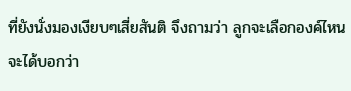ที่ยังนั่งมองเงียบๆเสี่ยสันติ จึงถามว่า ลูกจะเลือกองค์ไหน จะได้บอกว่า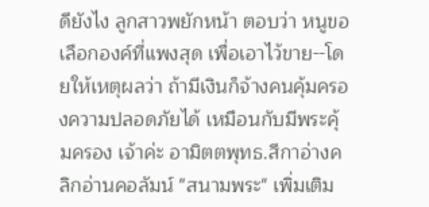ดียังไง ลูกสาวพยักหน้า ตอบว่า หนูขอเลือกองค์ที่แพงสุด เพื่อเอาไว้ขาย--โดยให้เหตุผลว่า ถ้ามีเงินก็จ้างคนคุ้มครองความปลอดภัยได้ เหมือนกับมีพระคุ้มครอง เจ้าค่ะ อามิตตพุทธ.สีกาอ่างคลิกอ่านคอลัมน์ "สนามพระ" เพิ่มเติม